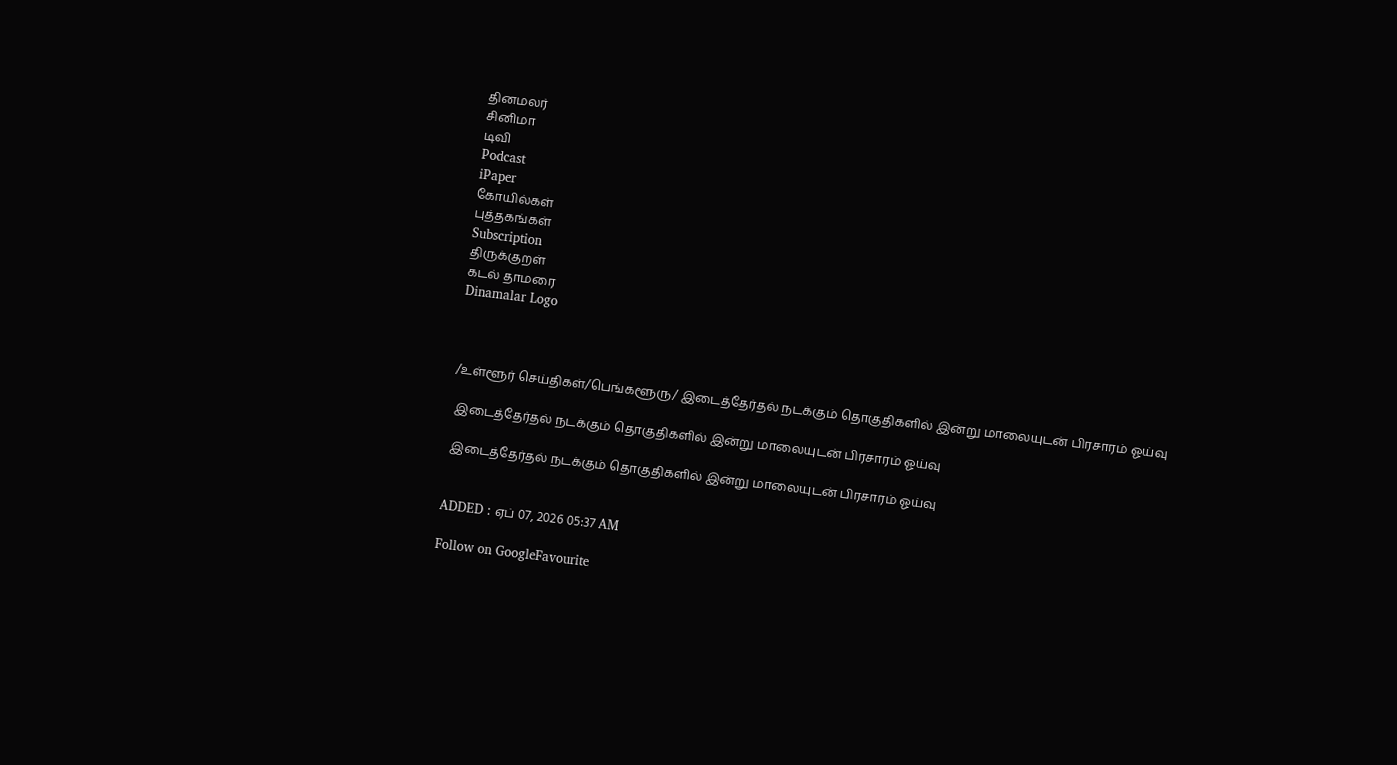தினமலர்
சினிமா
டிவி
Podcast
iPaper
கோயில்கள்
புத்தகங்கள்
Subscription
திருக்குறள்
கடல் தாமரை
Dinamalar Logo



/உள்ளூர் செய்திகள்/பெங்களூரு/ இடைத்தேர்தல் நடக்கும் தொகுதிகளில் இன்று மாலையுடன் பிரசாரம் ஓய்வு

 இடைத்தேர்தல் நடக்கும் தொகுதிகளில் இன்று மாலையுடன் பிரசாரம் ஓய்வு

 இடைத்தேர்தல் நடக்கும் தொகுதிகளில் இன்று மாலையுடன் பிரசாரம் ஓய்வு


ADDED : ஏப் 07, 2026 05:37 AM

Follow on GoogleFavourite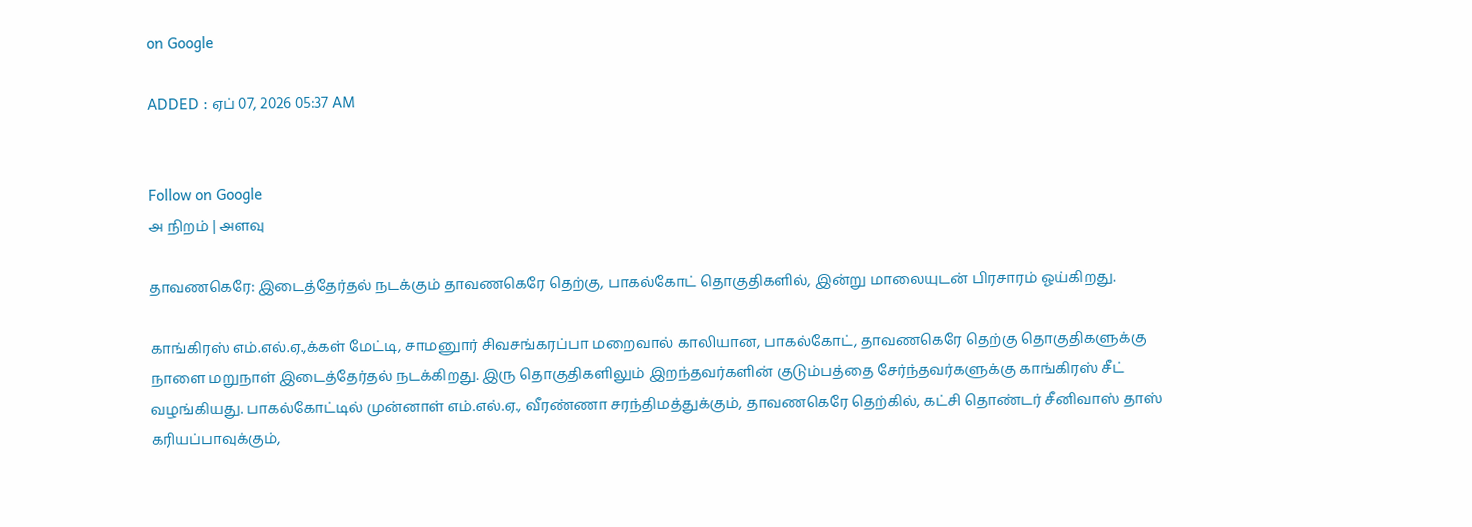on Google

ADDED : ஏப் 07, 2026 05:37 AM


Follow on Google
அ நிறம் | அளவு

தாவணகெரே: இடைத்தேர்தல் நடக்கும் தாவணகெரே தெற்கு, பாகல்கோட் தொகுதிகளில், இன்று மாலையுடன் பிரசாரம் ஓய்கிறது.

காங்கிரஸ் எம்.எல்.ஏ.,க்கள் மேட்டி, சாமனுார் சிவசங்கரப்பா மறைவால் காலியான, பாகல்கோட், தாவணகெரே தெற்கு தொகுதிகளுக்கு நாளை மறுநாள் இடைத்தேர்தல் நடக்கிறது. இரு தொகுதிகளிலும் இறந்தவர்களின் குடும்பத்தை சேர்ந்தவர்களுக்கு காங்கிரஸ் சீட் வழங்கியது. பாகல்கோட்டில் முன்னாள் எம்.எல்.ஏ., வீரண்ணா சரந்திமத்துக்கும், தாவணகெரே தெற்கில், கட்சி தொண்டர் சீனிவாஸ் தாஸ் கரியப்பாவுக்கும்,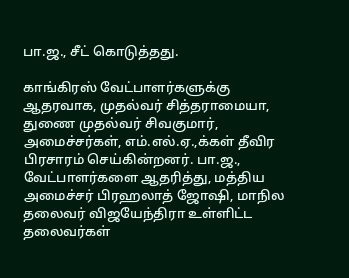பா.ஜ., சீட் கொடுத்தது.

காங்கிரஸ் வேட்பாளர்களுக்கு ஆதரவாக, முதல்வர் சித்தராமையா, துணை முதல்வர் சிவகுமார், அமைச்சர்கள், எம்.எல்.ஏ.,க்கள் தீவிர பிரசாரம் செய்கின்றனர். பா.ஜ., வேட்பாளர்களை ஆதரித்து, மத்திய அமைச்சர் பிரஹலாத் ஜோஷி, மாநில தலைவர் விஜயேந்திரா உள்ளிட்ட தலைவர்கள்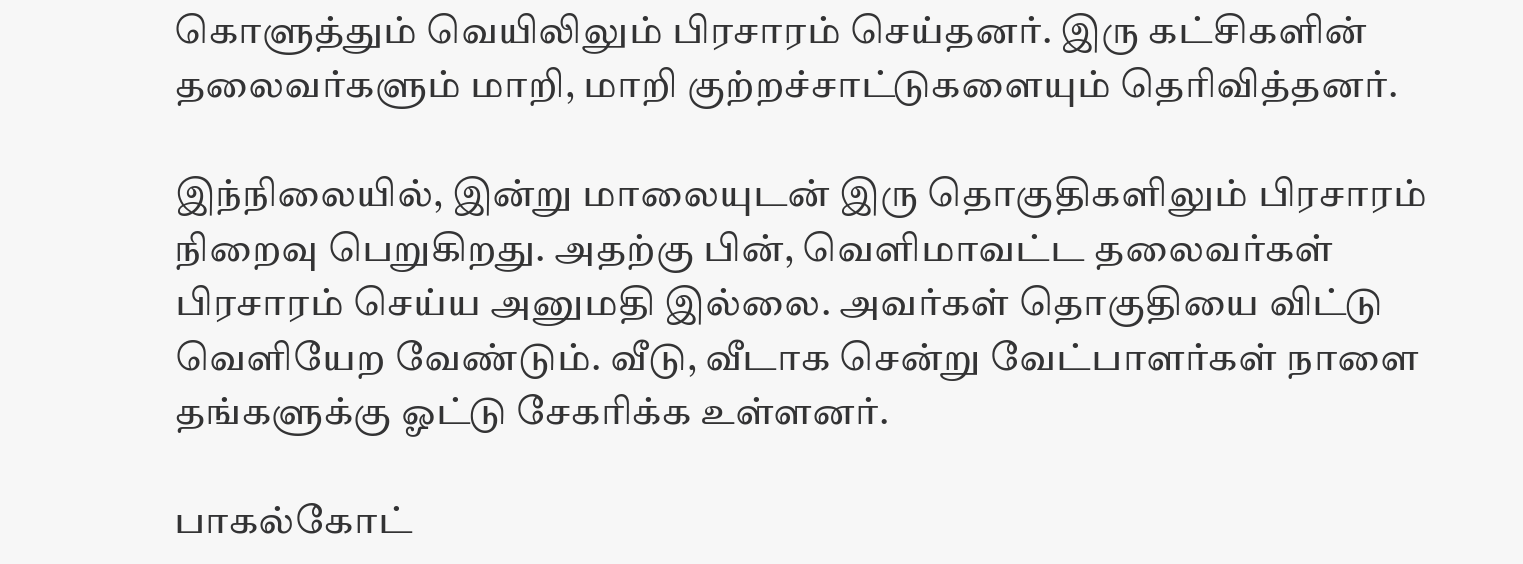கொளுத்தும் வெயிலிலும் பிரசாரம் செய்தனர். இரு கட்சிகளின் தலைவர்களும் மாறி, மாறி குற்றச்சாட்டுகளையும் தெரிவித்தனர்.

இந்நிலையில், இன்று மாலையுடன் இரு தொகுதிகளிலும் பிரசாரம் நிறைவு பெறுகிறது. அதற்கு பின், வெளிமாவட்ட தலைவர்கள் பிரசாரம் செய்ய அனுமதி இல்லை. அவர்கள் தொகுதியை விட்டு வெளியேற வேண்டும். வீடு, வீடாக சென்று வேட்பாளர்கள் நாளை தங்களுக்கு ஓட்டு சேகரிக்க உள்ளனர்.

பாகல்கோட்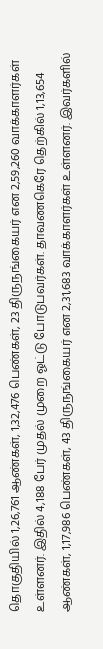தொகுதியில் 1,26,761 ஆண்கள், 1,32,476 பெண்கள், 23 திருநங்கையர் என 2,59,260 வாக்காளர்கள் உள்ளனர். இதில் 4,188 பேர் முதல் முறை ஓட்டு போடுபவர்கள். தாவணகெரே தெற்கில் 1,13,654 ஆண்கள், 1,17,986 பெண்கள், 43 திருநங்கையர் என 2,31,683 வாக்காளர்கள் உள்ளனர். இவர்களில்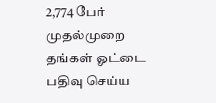2,774 பேர் முதல்முறை தங்கள் ஓட்டை பதிவு செய்ய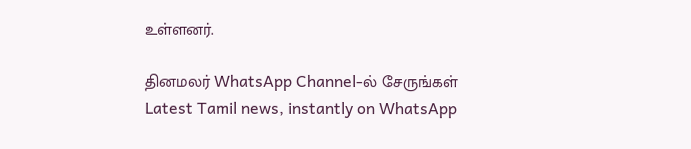உள்ளனர்.

தினமலர் WhatsApp Channel-ல் சேருங்கள்
Latest Tamil news, instantly on WhatsApp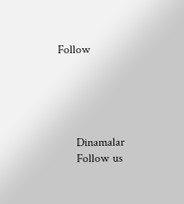Follow





      Dinamalar
      Follow us